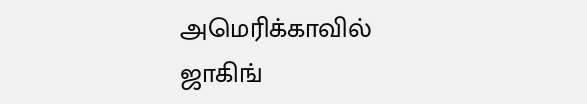அமெரிக்காவில் ஜாகிங்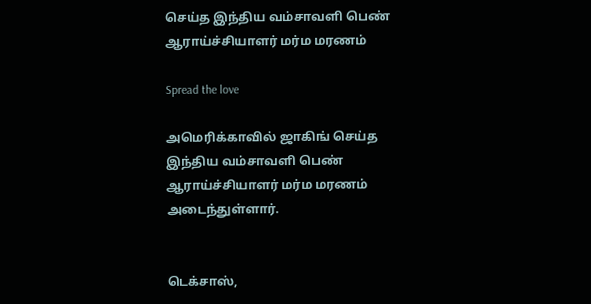செய்த இந்திய வம்சாவளி பெண் ஆராய்ச்சியாளர் மர்ம மரணம்

Spread the love

அமெரிக்காவில் ஜாகிங் செய்த இந்திய வம்சாவளி பெண் ஆராய்ச்சியாளர் மர்ம மரணம் அடைந்துள்ளார்.


டெக்சாஸ்,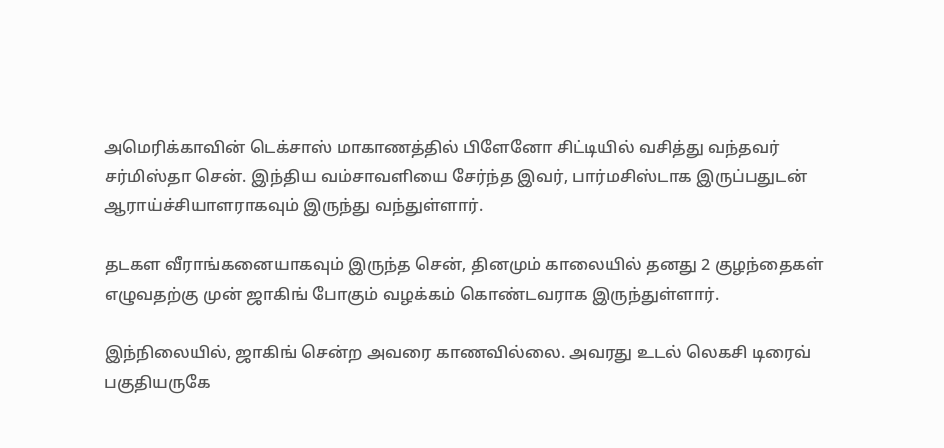அமெரிக்காவின் டெக்சாஸ் மாகாணத்தில் பிளேனோ சிட்டியில் வசித்து வந்தவர் சர்மிஸ்தா சென். இந்திய வம்சாவளியை சேர்ந்த இவர், பார்மசிஸ்டாக இருப்பதுடன் ஆராய்ச்சியாளராகவும் இருந்து வந்துள்ளார்.

தடகள வீராங்கனையாகவும் இருந்த சென், தினமும் காலையில் தனது 2 குழந்தைகள் எழுவதற்கு முன் ஜாகிங் போகும் வழக்கம் கொண்டவராக இருந்துள்ளார்.

இந்நிலையில், ஜாகிங் சென்ற அவரை காணவில்லை. அவரது உடல் லெகசி டிரைவ் பகுதியருகே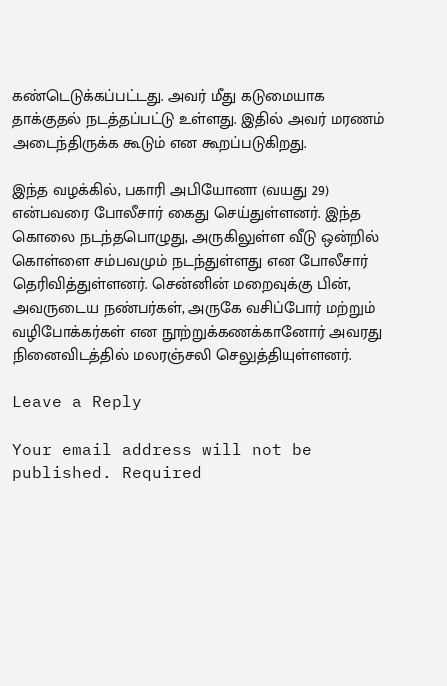கண்டெடுக்கப்பட்டது. அவர் மீது கடுமையாக தாக்குதல் நடத்தப்பட்டு உள்ளது. இதில் அவர் மரணம் அடைந்திருக்க கூடும் என கூறப்படுகிறது.

இந்த வழக்கில், பகாரி அபியோனா (வயது 29) என்பவரை போலீசார் கைது செய்துள்ளனர். இந்த கொலை நடந்தபொழுது, அருகிலுள்ள வீடு ஒன்றில் கொள்ளை சம்பவமும் நடந்துள்ளது என போலீசார் தெரிவித்துள்ளனர். சென்னின் மறைவுக்கு பின், அவருடைய நண்பர்கள், அருகே வசிப்போர் மற்றும் வழிபோக்கர்கள் என நூற்றுக்கணக்கானோர் அவரது நினைவிடத்தில் மலரஞ்சலி செலுத்தியுள்ளனர்.

Leave a Reply

Your email address will not be published. Required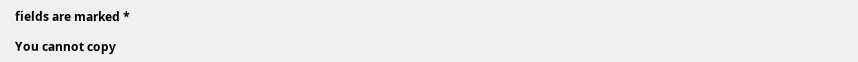fields are marked *

You cannot copy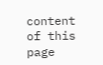content of this page